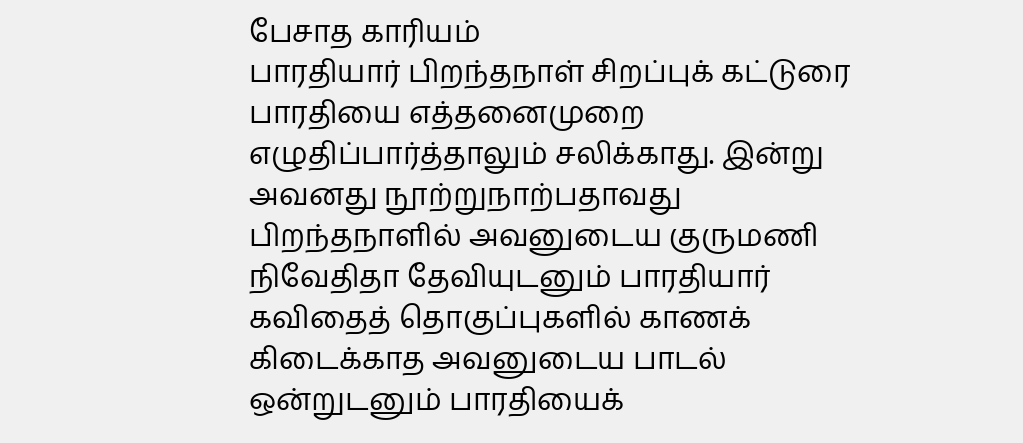பேசாத காரியம்
பாரதியார் பிறந்தநாள் சிறப்புக் கட்டுரை பாரதியை எத்தனைமுறை எழுதிப்பார்த்தாலும் சலிக்காது. இன்று அவனது நூற்றுநாற்பதாவது பிறந்தநாளில் அவனுடைய குருமணி நிவேதிதா தேவியுடனும் பாரதியார் கவிதைத் தொகுப்புகளில் காணக் கிடைக்காத அவனுடைய பாடல் ஒன்றுடனும் பாரதியைக்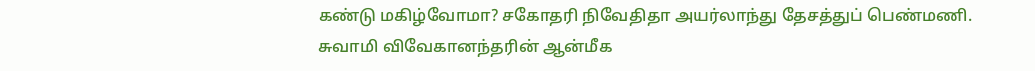கண்டு மகிழ்வோமா? சகோதரி நிவேதிதா அயர்லாந்து தேசத்துப் பெண்மணி. சுவாமி விவேகானந்தரின் ஆன்மீக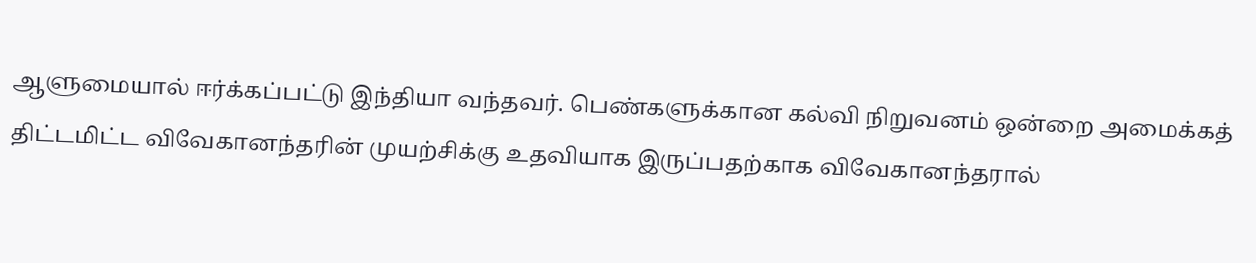ஆளுமையால் ஈர்க்கப்பட்டு இந்தியா வந்தவர். பெண்களுக்கான கல்வி நிறுவனம் ஒன்றை அமைக்கத் திட்டமிட்ட விவேகானந்தரின் முயற்சிக்கு உதவியாக இருப்பதற்காக விவேகானந்தரால்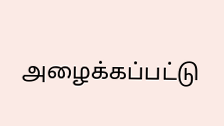அழைக்கப்பட்டு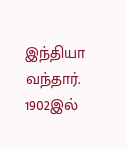இந்தியா வந்தார். 1902இல்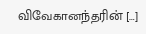விவேகானந்தரின் […]